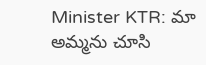Minister KTR: మా అమ్మను చూసి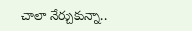చాలా నేర్చుకున్నా..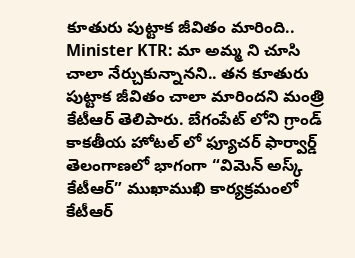కూతురు పుట్టాక జీవితం మారింది..
Minister KTR: మా అమ్మ ని చూసి చాలా నేర్చుకున్నానని.. తన కూతురు పుట్టాక జీవితం చాలా మారిందని మంత్రి కేటీఆర్ తెలిపారు. బేగంపేట్ లోని గ్రాండ్ కాకతీయ హోటల్ లో ఫ్యూచర్ ఫార్వార్డ్ తెలంగాణలో భాగంగా “విమెన్ అస్క్ కేటీఆర్” ముఖాముఖి కార్యక్రమంలో కేటీఆర్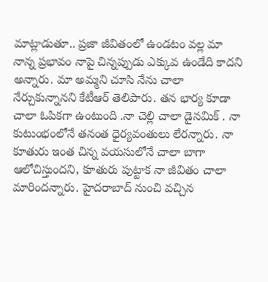మాట్లాడుతూ.. ప్రజా జీవితంలో ఉండటం వల్ల మా నాన్న ప్రభావం నాపై చిన్నప్పుడు ఎక్కువ ఉండేది కాదని అన్నారు. మా అమ్మని చూసి నేను చాలా నేర్చుకున్నానని కేటీఆర్ తెలిపారు. తన భార్య కూడా చాలా ఓపికగా ఉంటుంది .నా చెల్లి చాలా డైనమిక్ . నా కుటుంభంలోనే తనంత ధైర్యవంతులు లేరన్నారు. నా కూతురు ఇంత చిన్న వయసులోనే చాలా బాగా ఆలోచిస్తుందని, కూతురు పుట్టాక నా జీవితం చాలా మారిందన్నారు. హైదరాబాద్ నుంచి వచ్చిన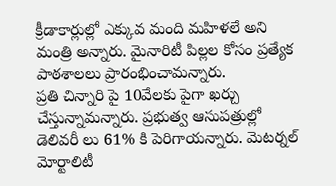క్రీడాకార్లుల్లో ఎక్కువ మంది మహిళలే అని మంత్రి అన్నారు. మైనారిటీ పిల్లల కోసం ప్రత్యేక పాఠశాలలు ప్రారంభించామన్నారు.
ప్రతి చిన్నారి పై 10వేలకు పైగా ఖర్చు చేస్తున్నామన్నారు. ప్రభుత్వ ఆసుపత్రుల్లో డెలివరీ లు 61% కి పెరిగాయన్నారు. మెటర్నల్ మోర్టాలిటీ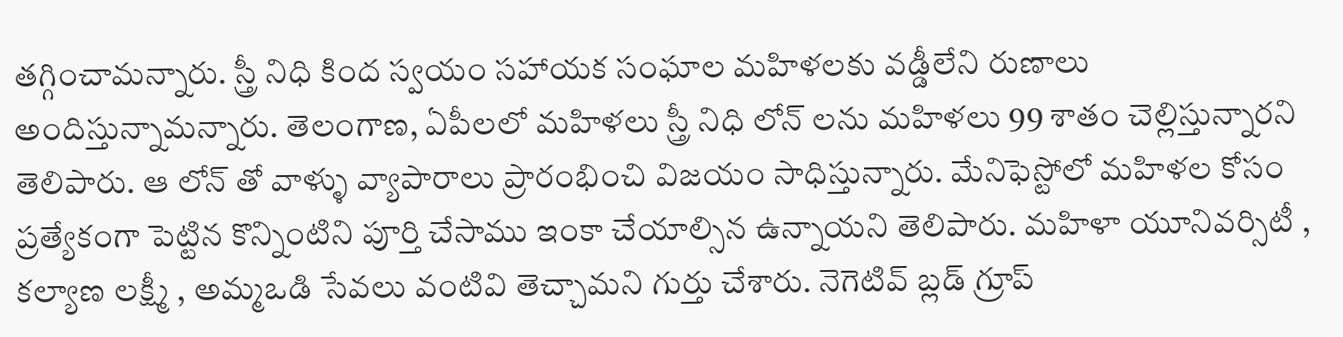తగ్గించామన్నారు. స్త్రీ నిధి కింద స్వయం సహాయక సంఘాల మహిళలకు వడ్డీలేని రుణాలు అందిస్తున్నామన్నారు. తెలంగాణ, ఏపీలలో మహిళలు స్త్రీ నిధి లోన్ లను మహిళలు 99 శాతం చెల్లిస్తున్నారని తెలిపారు. ఆ లోన్ తో వాళ్ళు వ్యాపారాలు ప్రారంభించి విజయం సాధిస్తున్నారు. మేనిఫెస్టోలో మహిళల కోసం ప్రత్యేకంగా పెట్టిన కొన్నింటిని పూర్తి చేసాము ఇంకా చేయాల్సిన ఉన్నాయని తెలిపారు. మహిళా యూనివర్సిటీ , కల్యాణ లక్ష్మీ , అమ్మఒడి సేవలు వంటివి తెచ్చామని గుర్తు చేశారు. నెగెటివ్ బ్లడ్ గ్రూప్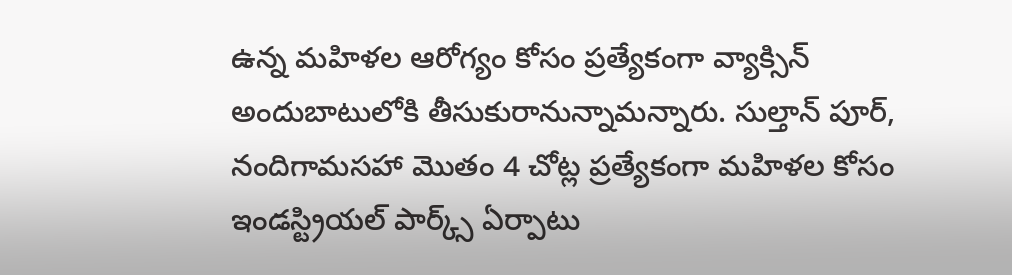ఉన్న మహిళల ఆరోగ్యం కోసం ప్రత్యేకంగా వ్యాక్సిన్ అందుబాటులోకి తీసుకురానున్నామన్నారు. సుల్తాన్ పూర్, నందిగామసహా మొతం 4 చోట్ల ప్రత్యేకంగా మహిళల కోసం ఇండస్ట్రియల్ పార్క్స్ ఏర్పాటు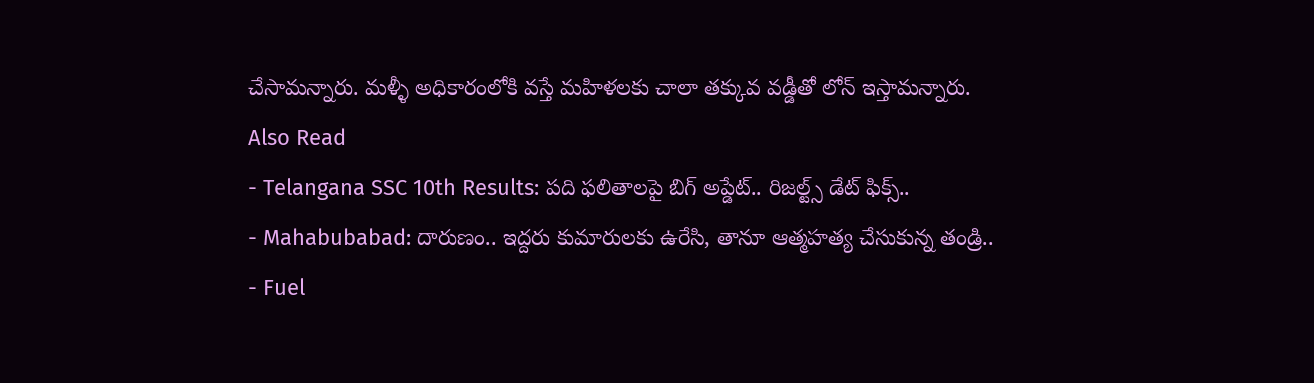చేసామన్నారు. మళ్ళీ అధికారంలోకి వస్తే మహిళలకు చాలా తక్కువ వడ్డీతో లోన్ ఇస్తామన్నారు.
Also Read
- Telangana SSC 10th Results: పది ఫలితాలపై బిగ్ అప్డేట్.. రిజల్ట్స్ డేట్ ఫిక్స్..
- Mahabubabad: దారుణం.. ఇద్దరు కుమారులకు ఉరేసి, తానూ ఆత్మహత్య చేసుకున్న తండ్రి..
- Fuel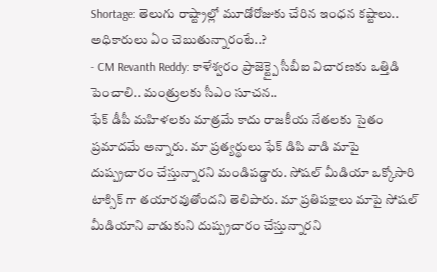Shortage: తెలుగు రాష్ట్రాల్లో మూడోరోజుకు చేరిన ఇంధన కష్టాలు.. అధికారులు ఏం చెబుతున్నారంటే..?
- CM Revanth Reddy: కాళేశ్వరం ప్రాజెక్ట్పై సీబీఐ విచారణకు ఒత్తిడి పెంచాలి.. మంత్రులకు సీఎం సూచన..
ఫేక్ డీపీ మహిళలకు మాత్రమే కాదు రాజకీయ నేతలకు సైతం ప్రమాదమే అన్నారు. మా ప్రత్యర్థులు ఫేక్ డిపి వాడి మాపై దుష్ప్రచారం చేస్తున్నారని మండిపడ్డారు. సోషల్ మీడియా ఒక్కోసారి టాక్సిక్ గా తయారవుతోందని తెలిపారు. మా ప్రతిపక్షాలు మాపై సోషల్ మీడియాని వాడుకుని దుష్ప్రచారం చేస్తున్నారని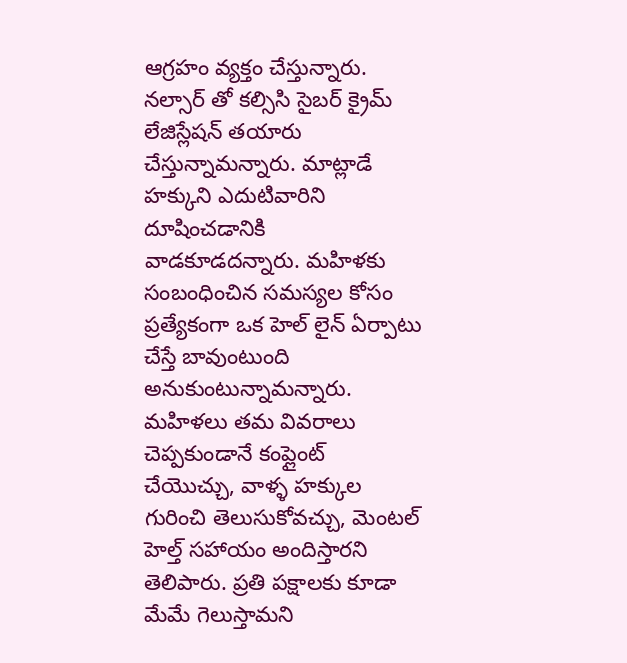ఆగ్రహం వ్యక్తం చేస్తున్నారు. నల్సార్ తో కల్సిసి సైబర్ క్రైమ్ లేజిస్లేషన్ తయారు చేస్తున్నామన్నారు. మాట్లాడే హక్కుని ఎదుటివారిని దూషించడానికి వాడకూడదన్నారు. మహిళకు సంబంధించిన సమస్యల కోసం ప్రత్యేకంగా ఒక హెల్ లైన్ ఏర్పాటు చేస్తే బావుంటుంది అనుకుంటున్నామన్నారు. మహిళలు తమ వివరాలు చెప్పకుండానే కంప్లైంట్ చేయొచ్చు, వాళ్ళ హక్కుల గురించి తెలుసుకోవచ్చు, మెంటల్ హెల్త్ సహాయం అందిస్తారని తెలిపారు. ప్రతి పక్షాలకు కూడా మేమే గెలుస్తామని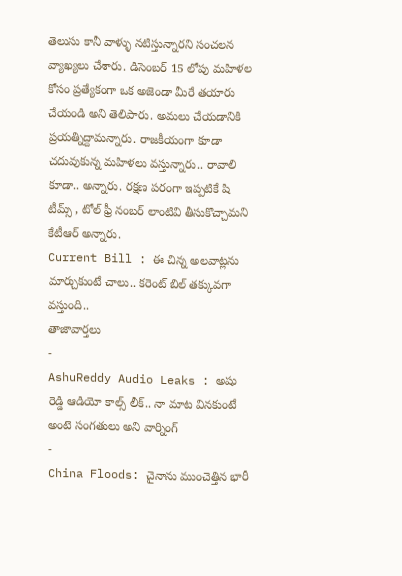తెలుసు కానీ వాళ్ళు నటిస్తున్నారని సంచలన వ్యాఖ్యలు చేశారు. డిసెంబర్ 15 లోపు మహిళల కోసం ప్రత్యేకంగా ఒక అజెండా మీరే తయారు చేయండి అని తెలిపారు. అమలు చేయడానికి ప్రయత్నిద్దామన్నారు. రాజకీయంగా కూడా చదువుకున్న మహిళలు వస్తున్నారు.. రావాలి కూడా.. అన్నారు. రక్షణ పరంగా ఇప్పటికే షి టీమ్స్ , టోల్ ఫ్రీ నంబర్ లాంటివి తీసుకొచ్చామని కేటీఆర్ అన్నారు.
Current Bill : ఈ చిన్న అలవాట్లను మార్చుకుంటే చాలు.. కరెంట్ బిల్ తక్కువగా వస్తుంది..
తాజావార్తలు
-
AshuReddy Audio Leaks : అషు రెడ్డి ఆడియో కాల్స్ లీక్.. నా మాట వినకుంటే అంటె సంగతులు అని వార్నింగ్
-
China Floods: చైనాను ముంచెత్తిన భారీ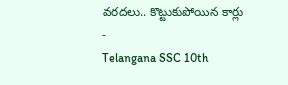వరదలు.. కొట్టుకుపోయిన కార్లు
-
Telangana SSC 10th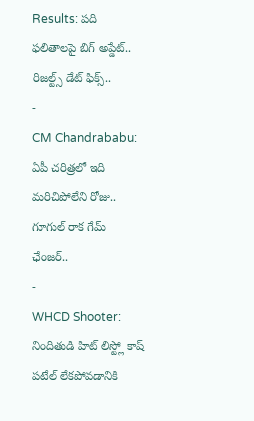Results: పది ఫలితాలపై బిగ్ అప్డేట్.. రిజల్ట్స్ డేట్ ఫిక్స్..
-
CM Chandrababu: ఏపీ చరిత్రలో ఇది మరిచిపోలేని రోజు.. గూగుల్ రాక గేమ్ ఛేంజర్..
-
WHCD Shooter: నిందితుడి హిట్ లిస్ట్లో కాష్ పటేల్ లేకపోవడానికి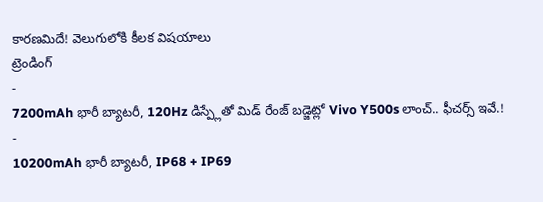కారణమిదే! వెలుగులోకి కీలక విషయాలు
ట్రెండింగ్
-
7200mAh భారీ బ్యాటరీ, 120Hz డిస్ప్లేతో మిడ్ రేంజ్ బడ్జెట్లో Vivo Y500s లాంచ్.. ఫీచర్స్ ఇవే.!
-
10200mAh భారీ బ్యాటరీ, IP68 + IP69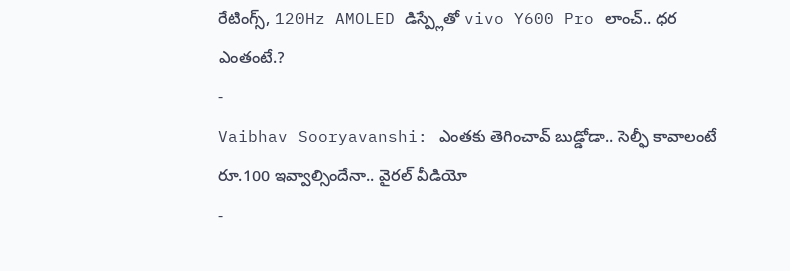రేటింగ్స్, 120Hz AMOLED డిస్ప్లేతో vivo Y600 Pro లాంచ్.. ధర ఎంతంటే.?
-
Vaibhav Sooryavanshi: ఎంతకు తెగించావ్ బుడ్డోడా.. సెల్ఫీ కావాలంటే రూ.100 ఇవ్వాల్సిందేనా.. వైరల్ వీడియో
-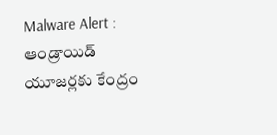Malware Alert : ఆండ్రాయిడ్ యూజర్లకు కేంద్రం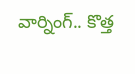వార్నింగ్.. కొత్త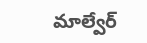మాల్వేర్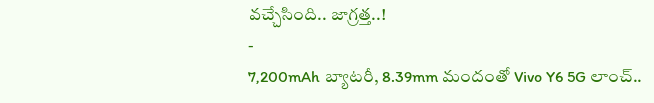వచ్చేసింది.. జాగ్రత్త..!
-
7,200mAh బ్యాటరీ, 8.39mm మందంతో Vivo Y6 5G లాంచ్..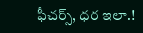ఫీచర్స్, ధర ఇలా.!